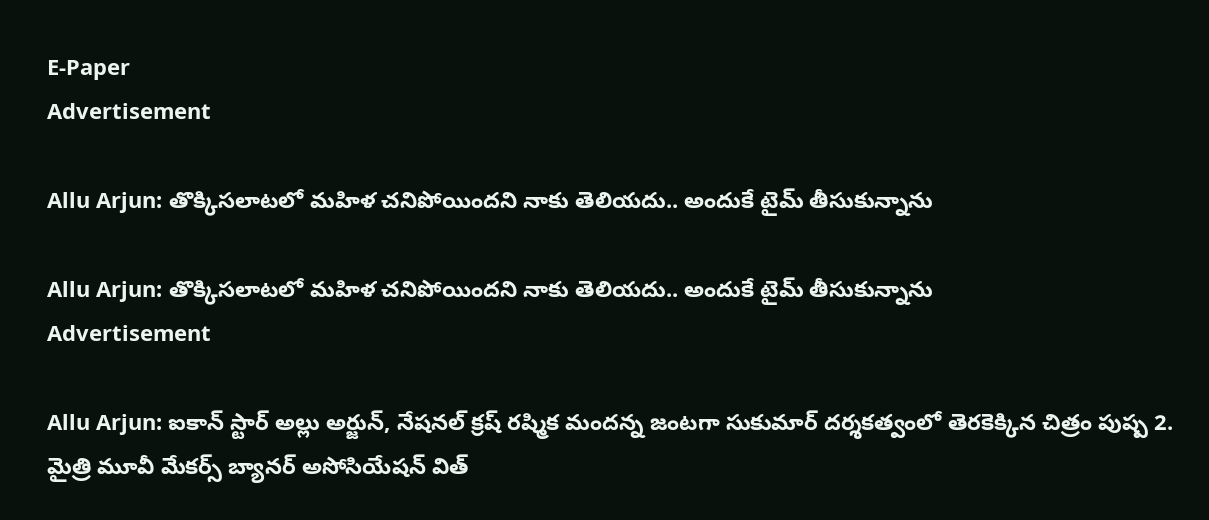E-Paper
Advertisement

Allu Arjun: తొక్కిసలాటలో మహిళ చనిపోయిందని నాకు తెలియదు.. అందుకే టైమ్ తీసుకున్నాను

Allu Arjun: తొక్కిసలాటలో మహిళ చనిపోయిందని నాకు తెలియదు.. అందుకే టైమ్ తీసుకున్నాను
Advertisement

Allu Arjun: ఐకాన్ స్టార్ అల్లు అర్జున్, నేషనల్ క్రష్ రష్మిక మందన్న జంటగా సుకుమార్ దర్శకత్వంలో తెరకెక్కిన చిత్రం పుష్ప 2. మైత్రి మూవీ మేకర్స్ బ్యానర్ అసోసియేషన్ విత్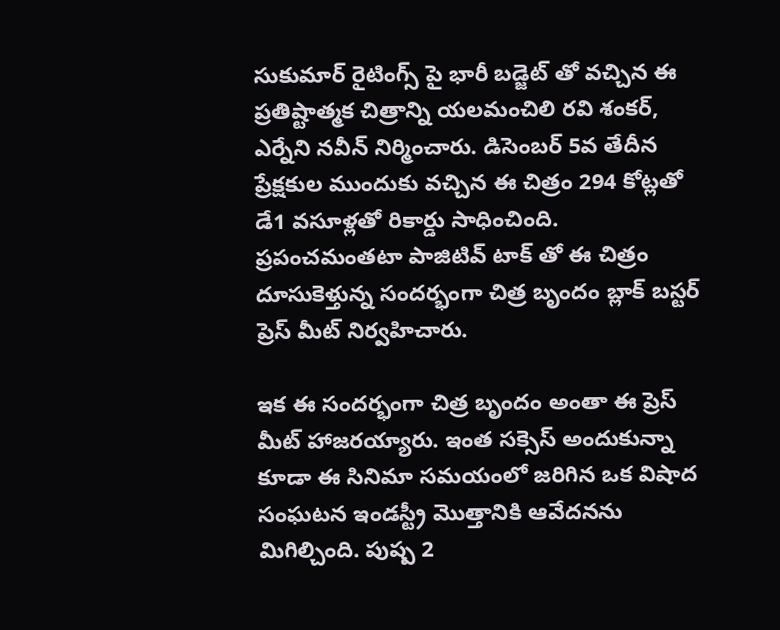సుకుమార్ రైటింగ్స్ పై భారీ బడ్జెట్ తో వచ్చిన ఈ ప్రతిష్టాత్మక చిత్రాన్ని యలమంచిలి రవి శంకర్, ఎర్నేని నవీన్ నిర్మించారు. డిసెంబర్ 5వ తేదీన ప్రేక్షకుల ముందుకు వచ్చిన ఈ చిత్రం 294 కోట్లతో డే1 వసూళ్లతో రికార్డు సాధించింది. ప్రపంచమంతటా పాజిటివ్ టాక్ తో ఈ చిత్రం దూసుకెళ్తున్న సందర్భంగా చిత్ర బృందం బ్లాక్ బస్టర్ ప్రెస్ మీట్ నిర్వహిచారు.

ఇక ఈ సందర్భంగా చిత్ర బృందం అంతా ఈ ప్రెస్ మీట్ హాజరయ్యారు. ఇంత సక్సెస్ అందుకున్నా కూడా ఈ సినిమా సమయంలో జరిగిన ఒక విషాద సంఘటన ఇండస్ట్రీ మొత్తానికి ఆవేదనను మిగిల్చింది. పుష్ప 2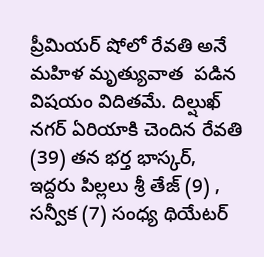ప్రీమియర్ షోలో రేవతి అనే మహిళ మృత్యువాత  పడిన విషయం విదితమే. దిల్షుఖ్ నగర్ ఏరియాకి చెందిన రేవతి (39) తన భర్త భాస్కర్, ఇద్దరు పిల్లలు శ్రీ తేజ్ (9) , సన్వీక (7) సంధ్య థియేటర్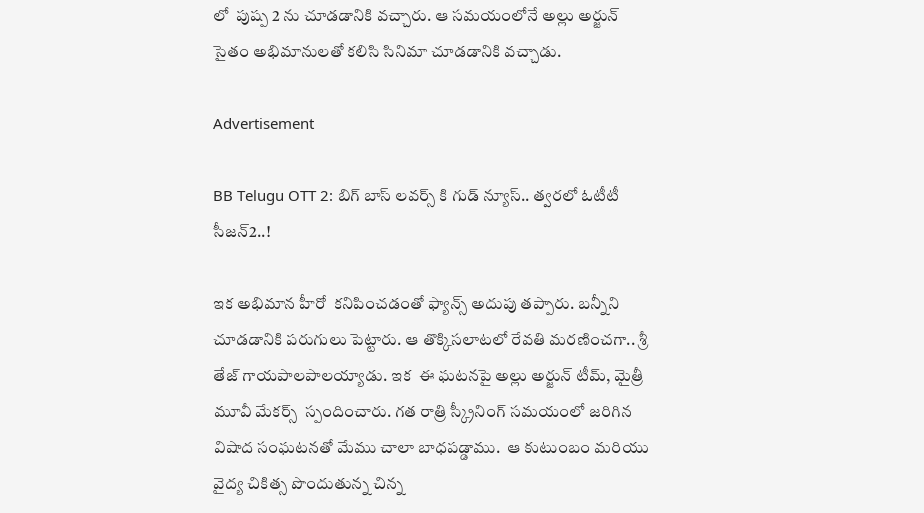లో  పుష్ప 2 ను చూడడానికి వచ్చారు. ఆ సమయంలోనే అల్లు అర్జున్ సైతం అభిమానులతో కలిసి సినిమా చూడడానికి వచ్చాడు.

Advertisement

BB Telugu OTT 2: బిగ్ బాస్ లవర్స్ కి గుడ్ న్యూస్.. త్వరలో ఓటీటీ సీజన్2..!

ఇక అభిమాన హీరో  కనిపించడంతో ఫ్యాన్స్ అదుపు తప్పారు. బన్నీని చూడడానికి పరుగులు పెట్టారు. ఆ తొక్కిసలాటలో రేవతి మరణించగా.. శ్రీ తేజ్ గాయపాలపాలయ్యాడు. ఇక  ఈ ఘటనపై అల్లు అర్జున్ టీమ్, మైత్రీ మూవీ మేకర్స్  స్పందించారు. గత రాత్రి స్క్రీనింగ్ సమయంలో జరిగిన విషాద సంఘటనతో మేము చాలా బాధపడ్డాము.  ఆ కుటుంబం మరియు వైద్య చికిత్స పొందుతున్న చిన్న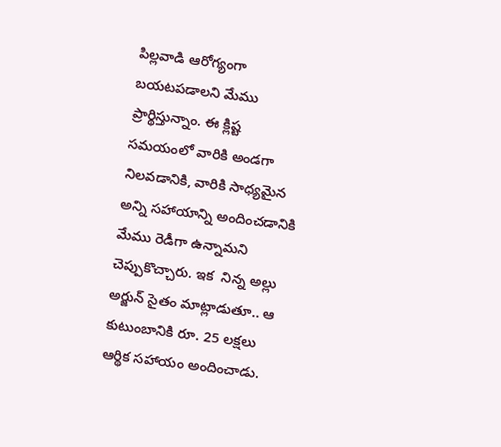పిల్లవాడి ఆరోగ్యంగా బయటపడాలని మేము ప్రార్థిస్తున్నాం. ఈ క్లిష్ట సమయంలో వారికి అండగా నిలవడానికి, వారికి సాధ్యమైన అన్ని సహాయాన్ని అందించడానికి మేము రెడీగా ఉన్నామని చెప్పుకొచ్చారు. ఇక  నిన్న అల్లు అర్జున్ సైతం మాట్లాడుతూ.. ఆ కుటుంబానికి రూ. 25 లక్షలు ఆర్థిక సహాయం అందించాడు.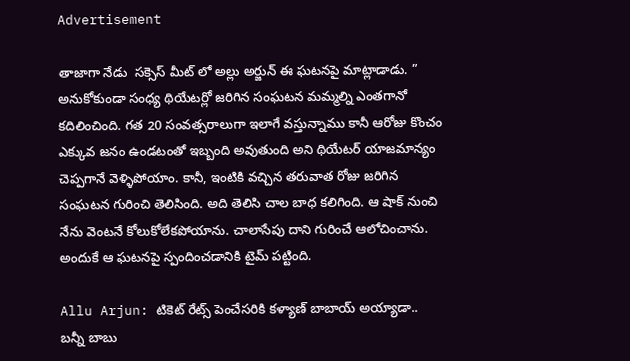Advertisement

తాజాగా నేడు  సక్సెస్ మీట్ లో అల్లు అర్జున్ ఈ ఘటనపై మాట్లాడాడు. ” అనుకోకుండా సంధ్య థియేటర్లో జరిగిన సంఘటన మమ్మల్ని ఎంతగానో కదిలించింది. గత 20 సంవత్సరాలుగా ఇలాగే వస్తున్నాము కానీ ఆరోజు కొంచం ఎక్కువ జనం ఉండటంతో ఇబ్బంది అవుతుంది అని థియేటర్ యాజమాన్యం చెప్పగానే వెళ్ళిపోయాం. కానీ, ఇంటికి వచ్చిన తరువాత రోజు జరిగిన సంఘటన గురించి తెలిసింది. అది తెలిసి చాల బాధ కలిగింది. ఆ షాక్ నుంచి నేను వెంటనే కోలుకోలేకపోయాను. చాలాసేపు దాని గురించే ఆలోచించాను. అందుకే ఆ ఘటనపై స్పందించడానికి టైమ్ పట్టింది.

Allu Arjun: టికెట్ రేట్స్ పెంచేసరికి కళ్యాణ్ బాబాయ్ అయ్యాడా.. బన్నీ బాబు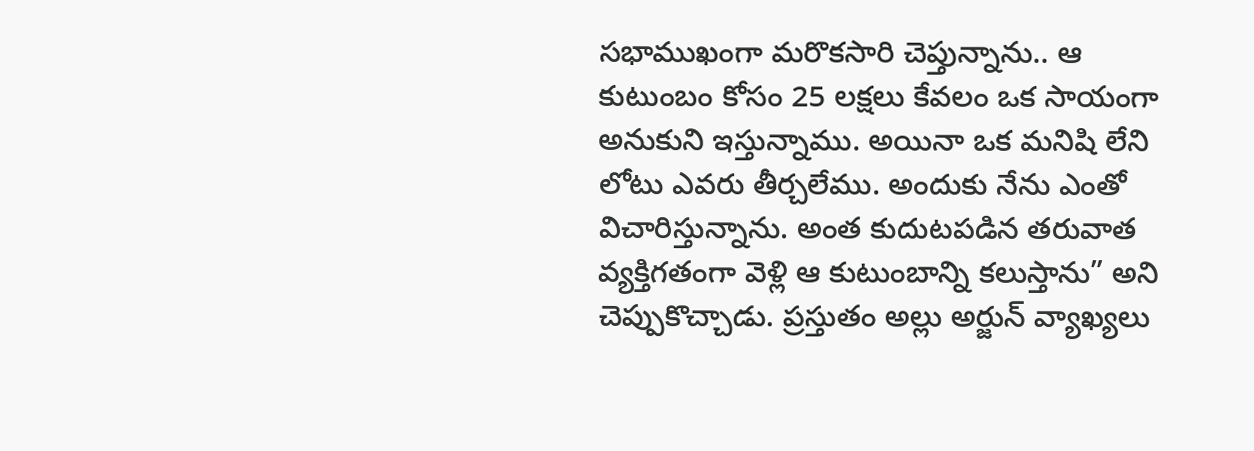సభాముఖంగా మరొకసారి చెప్తున్నాను.. ఆ కుటుంబం కోసం 25 లక్షలు కేవలం ఒక సాయంగా అనుకుని ఇస్తున్నాము. అయినా ఒక మనిషి లేని లోటు ఎవరు తీర్చలేము. అందుకు నేను ఎంతో విచారిస్తున్నాను. అంత కుదుటపడిన తరువాత వ్యక్తిగతంగా వెళ్లి ఆ కుటుంబాన్ని కలుస్తాను” అని చెప్పుకొచ్చాడు. ప్రస్తుతం అల్లు అర్జున్ వ్యాఖ్యలు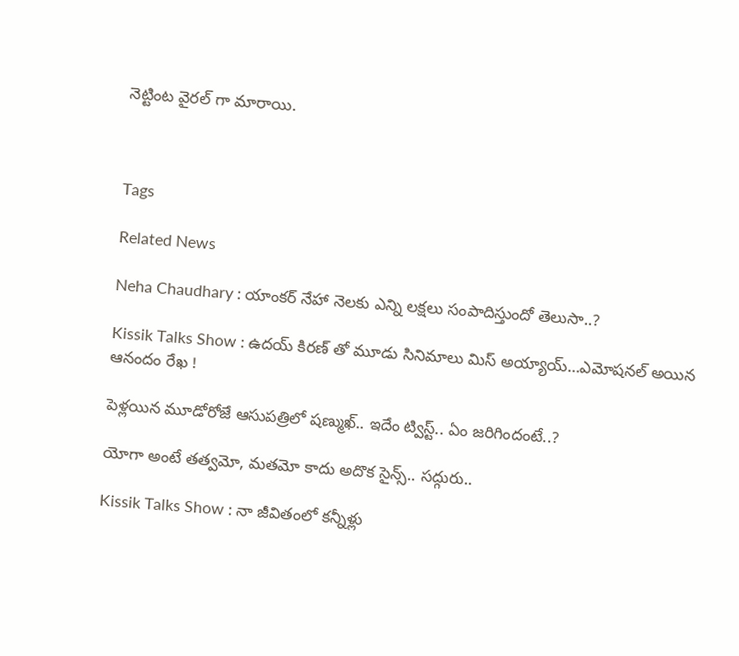నెట్టింట వైరల్ గా మారాయి.



Tags

Related News

Neha Chaudhary : యాంకర్ నేహా నెలకు ఎన్ని లక్షలు సంపాదిస్తుందో తెలుసా..?

Kissik Talks Show : ఉదయ్ కిరణ్ తో మూడు సినిమాలు మిస్ అయ్యాయ్…ఎమోషనల్ అయిన ఆనందం రేఖ !

పెళ్లయిన మూడోరోజే ఆసుపత్రిలో షణ్ముఖ్.. ఇదేం ట్విస్ట్.. ఏం జరిగిందంటే..?

యోగా అంటే తత్వమో, మతమో కాదు అదొక సైన్స్.. సద్గురు..

Kissik Talks Show : నా జీవితంలో కన్నీళ్లు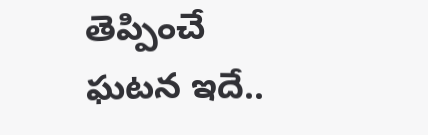తెప్పించే ఘటన ఇదే..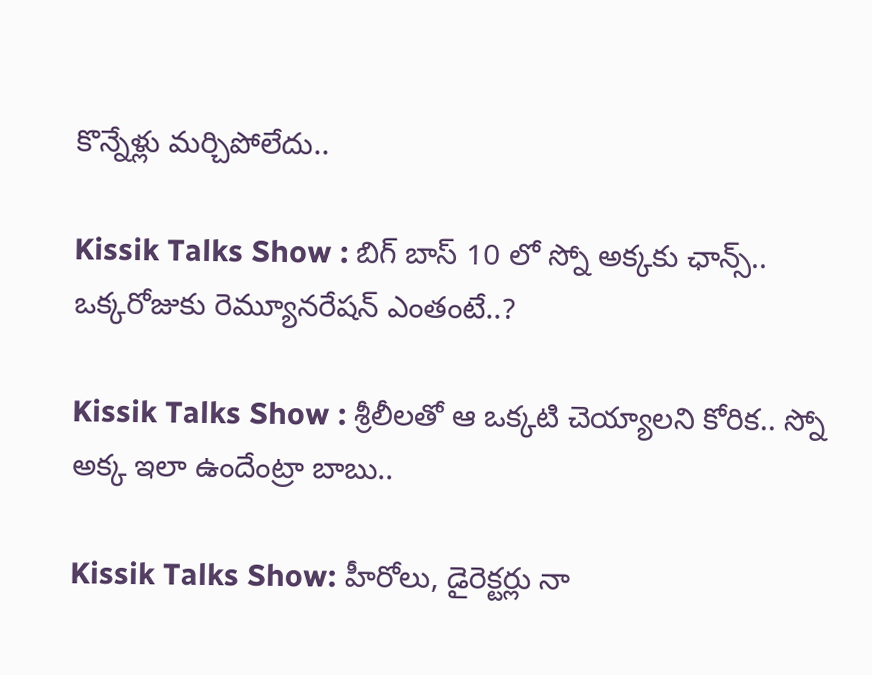కొన్నేళ్లు మర్చిపోలేదు..

Kissik Talks Show : బిగ్ బాస్ 10 లో స్నో అక్కకు ఛాన్స్.. ఒక్కరోజుకు రెమ్యూనరేషన్ ఎంతంటే..?

Kissik Talks Show : శ్రీలీలతో ఆ ఒక్కటి చెయ్యాలని కోరిక.. స్నో అక్క ఇలా ఉందేంట్రా బాబు..

Kissik Talks Show: హీరోలు, డైరెక్టర్లు నా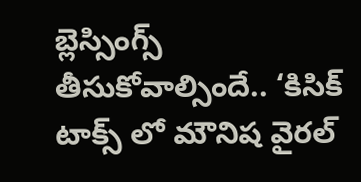బ్లెస్సింగ్స్ తీసుకోవాల్సిందే.. ‘కిసిక్ టాక్స్ లో మౌనిష వైరల్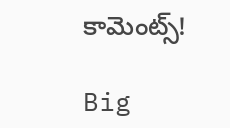కామెంట్స్!

Big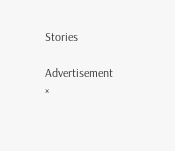Stories

Advertisement
×